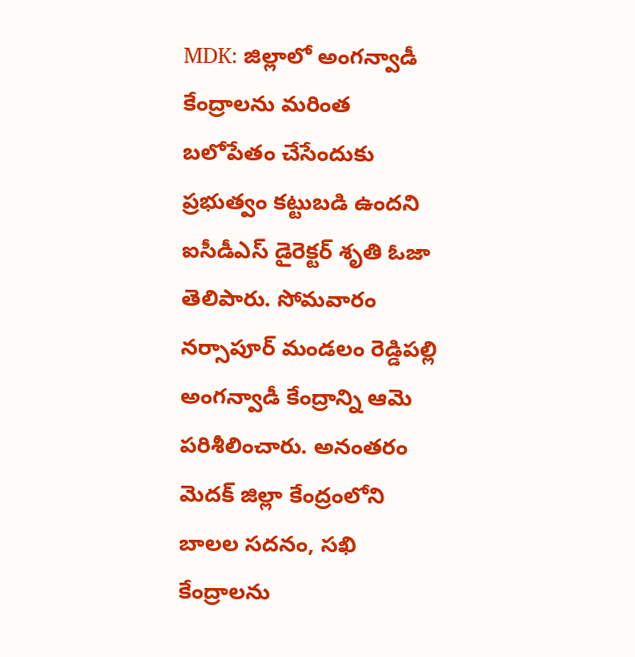MDK: జిల్లాలో అంగన్వాడీ కేంద్రాలను మరింత బలోపేతం చేసేందుకు ప్రభుత్వం కట్టుబడి ఉందని ఐసీడీఎస్ డైరెక్టర్ శృతి ఓజా తెలిపారు. సోమవారం నర్సాపూర్ మండలం రెడ్డిపల్లి అంగన్వాడీ కేంద్రాన్ని ఆమె పరిశీలించారు. అనంతరం మెదక్ జిల్లా కేంద్రంలోని బాలల సదనం, సఖి కేంద్రాలను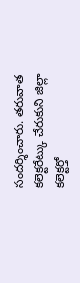సందర్శించారు. తరువాత కలెక్టరేట్కు చేరుకుని జిల్లా కలెక్టర్తో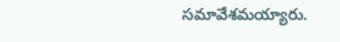సమావేశమయ్యారు.